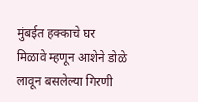मुंबईत हक्काचे घर मिळावे म्हणून आशेने डोळे लावून बसलेल्या गिरणी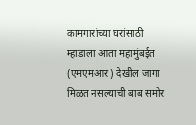कामगारांच्या घरांसाठी म्हाडाला आता महामुंबईत (एमएमआर) देखील जागा मिळत नसल्याची बाब समोर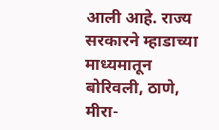आली आहे. राज्य सरकारने म्हाडाच्या माध्यमातून बोरिवली, ठाणे, मीरा-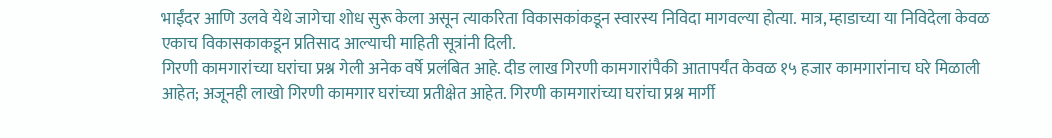भाईंदर आणि उलवे येथे जागेचा शोध सुरू केला असून त्याकरिता विकासकांकडून स्वारस्य निविदा मागवल्या होत्या. मात्र, म्हाडाच्या या निविदेला केवळ एकाच विकासकाकडून प्रतिसाद आल्याची माहिती सूत्रांनी दिली.
गिरणी कामगारांच्या घरांचा प्रश्न गेली अनेक वर्षे प्रलंबित आहे. दीड लाख गिरणी कामगारांपैकी आतापर्यंत केवळ १५ हजार कामगारांनाच घरे मिळाली आहेत; अजूनही लाखो गिरणी कामगार घरांच्या प्रतीक्षेत आहेत. गिरणी कामगारांच्या घरांचा प्रश्न मार्गी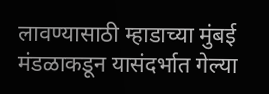लावण्यासाठी म्हाडाच्या मुंबई मंडळाकडून यासंदर्भात गेल्या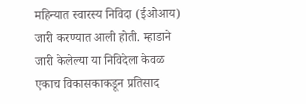महिन्यात स्वारस्य निविदा (ईओआय) जारी करण्यात आली होती. म्हाडाने जारी केलेल्या या निविदेला केवळ एकाच विकासकाकडून प्रतिसाद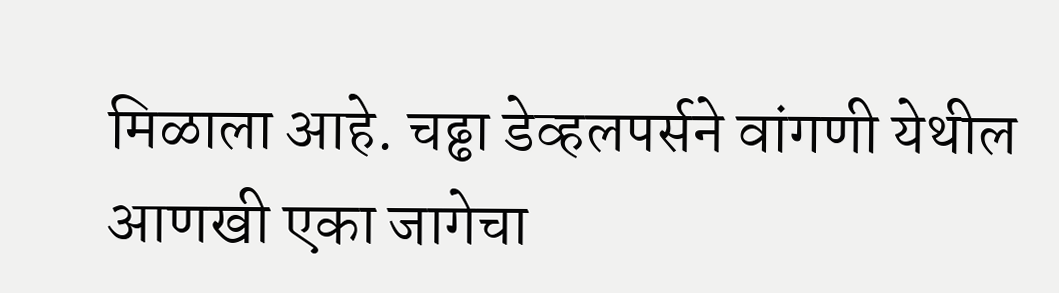मिळाला आहे. चढ्ढा डेव्हलपर्सने वांगणी येथील आणखी एका जागेचा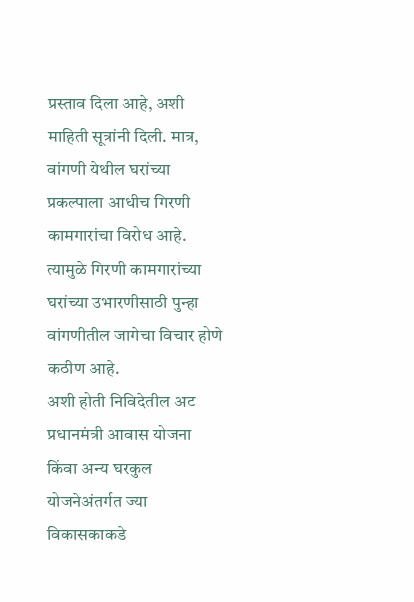प्रस्ताव दिला आहे, अशी माहिती सूत्रांनी दिली. मात्र, वांगणी येथील घरांच्या प्रकल्पाला आधीच गिरणी कामगारांचा विरोध आहे. त्यामुळे गिरणी कामगारांच्या घरांच्या उभारणीसाठी पुन्हा वांगणीतील जागेचा विचार होणे कठीण आहे.
अशी होती निविदेतील अट
प्रधानमंत्री आवास योजना किंवा अन्य घरकुल योजनेअंतर्गत ज्या विकासकाकडे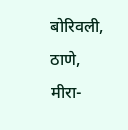बोरिवली, ठाणे, मीरा-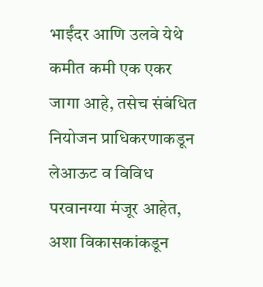भाईंदर आणि उलवे येथे कमीत कमी एक एकर जागा आहे, तसेच संबंधित नियोजन प्राधिकरणाकडून लेआऊट व विविध परवानग्या मंजूर आहेत, अशा विकासकांकडून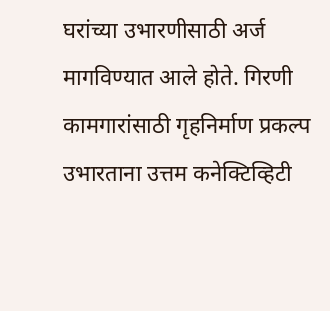घरांच्या उभारणीसाठी अर्ज मागविण्यात आले होते. गिरणी कामगारांसाठी गृहनिर्माण प्रकल्प उभारताना उत्तम कनेक्टिव्हिटी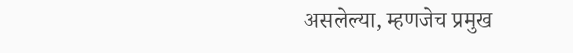असलेल्या, म्हणजेच प्रमुख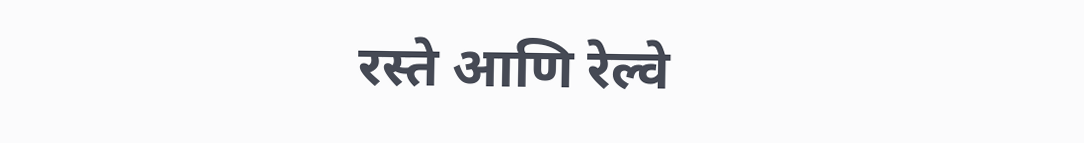रस्ते आणि रेल्वे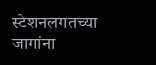स्टेशनलगतच्या जागांना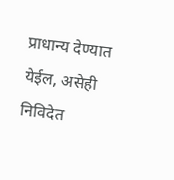प्राधान्य देण्यात येईल, असेही निविदेत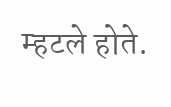म्हटले होते.